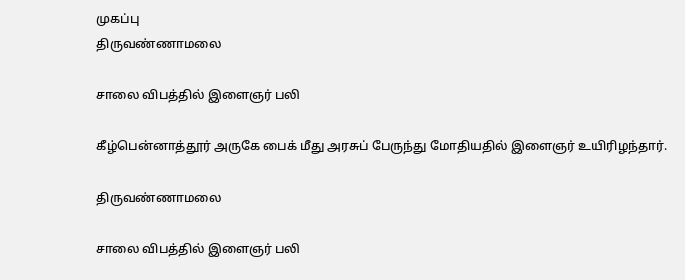முகப்பு
திருவண்ணாமலை

சாலை விபத்தில் இளைஞர் பலி

கீழ்பென்னாத்தூர் அருகே பைக் மீது அரசுப் பேருந்து மோதியதில் இளைஞர் உயிரிழந்தார்.

திருவண்ணாமலை

சாலை விபத்தில் இளைஞர் பலி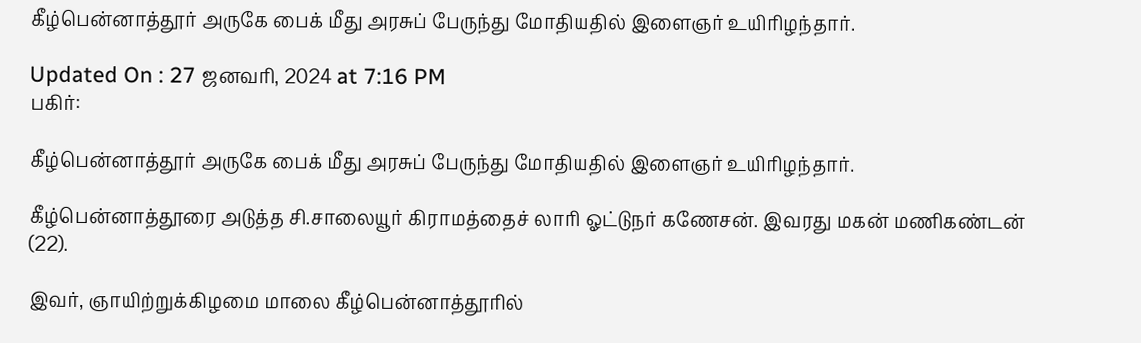கீழ்பென்னாத்தூர் அருகே பைக் மீது அரசுப் பேருந்து மோதியதில் இளைஞர் உயிரிழந்தார்.

Updated On : 27 ஜனவரி, 2024 at 7:16 PM
பகிர்:

கீழ்பென்னாத்தூர் அருகே பைக் மீது அரசுப் பேருந்து மோதியதில் இளைஞர் உயிரிழந்தார்.

கீழ்பென்னாத்தூரை அடுத்த சி.சாலையூர் கிராமத்தைச் லாரி ஓட்டுநர் கணேசன். இவரது மகன் மணிகண்டன் (22).

இவர், ஞாயிற்றுக்கிழமை மாலை கீழ்பென்னாத்தூரில்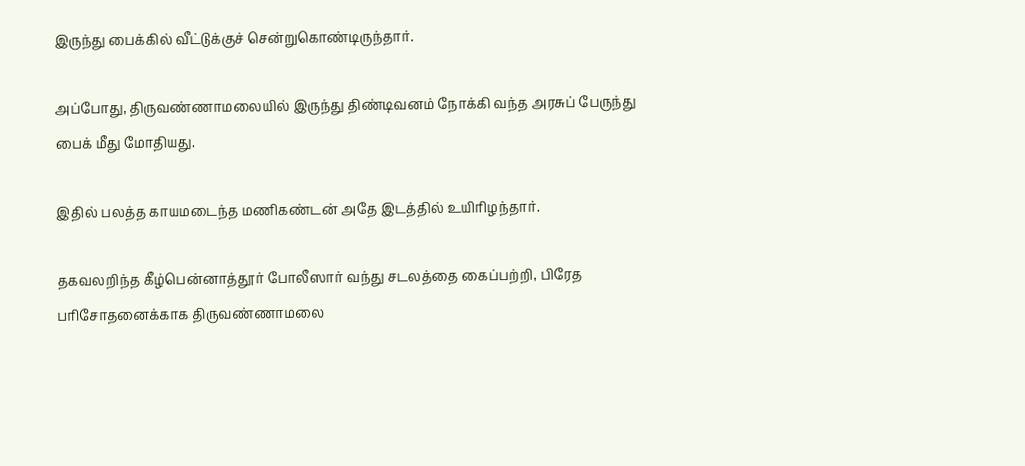இருந்து பைக்கில் வீட்டுக்குச் சென்றுகொண்டிருந்தார்.

அப்போது, திருவண்ணாமலையில் இருந்து திண்டிவனம் நோக்கி வந்த அரசுப் பேருந்து பைக் மீது மோதியது.

இதில் பலத்த காயமடைந்த மணிகண்டன் அதே இடத்தில் உயிரிழந்தார்.

தகவலறிந்த கீழ்பென்னாத்தூர் போலீஸார் வந்து சடலத்தை கைப்பற்றி, பிரேத பரிசோதனைக்காக திருவண்ணாமலை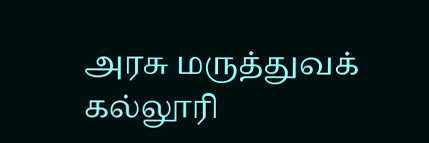அரசு மருத்துவக் கல்லூரி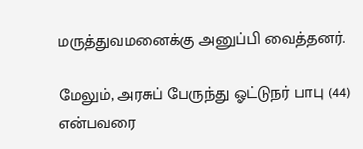மருத்துவமனைக்கு அனுப்பி வைத்தனர்.

மேலும், அரசுப் பேருந்து ஓட்டுநர் பாபு (44) என்பவரை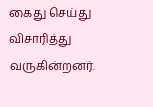கைது செய்து விசாரித்து வருகின்றனர்.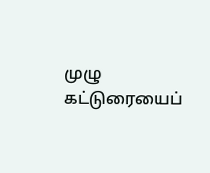முழு கட்டுரையைப்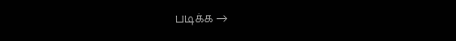படிக்க →